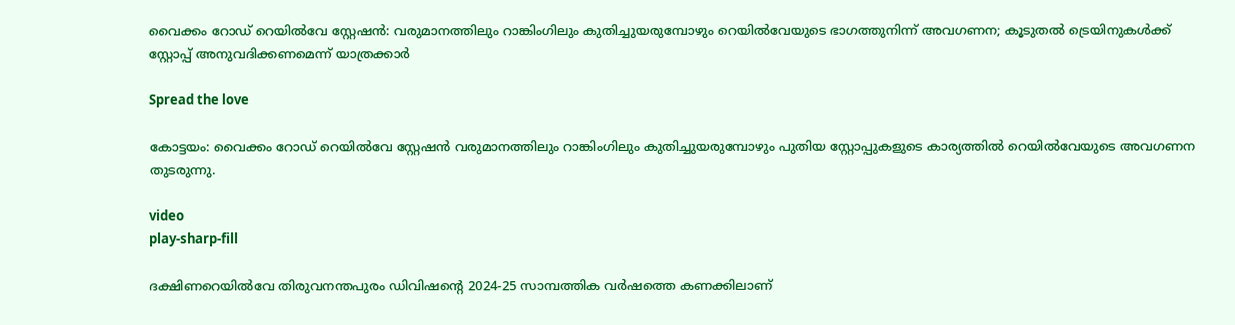വൈക്കം റോഡ് റെയില്‍വേ സ്റ്റേഷന്‍: വരുമാനത്തിലും റാങ്കിംഗിലും കുതിച്ചുയരുമ്പോഴും റെയിൽവേയുടെ ഭാഗത്തുനിന്ന് അവഗണന; കൂടുതൽ ട്രെയിനുകള്‍ക്ക് സ്റ്റോപ്പ് അനുവദിക്കണമെന്ന് യാത്രക്കാര്‍

Spread the love

കോട്ടയം: വൈക്കം റോഡ് റെയില്‍വേ സ്റ്റേഷന്‍ വരുമാനത്തിലും റാങ്കിംഗിലും കുതിച്ചുയരുമ്പോഴും പുതിയ സ്റ്റോപ്പുകളുടെ കാര്യത്തില്‍ റെയില്‍വേയുടെ അവഗണന തുടരുന്നു.

video
play-sharp-fill

ദക്ഷിണറെയില്‍വേ തിരുവനന്തപുരം ഡിവിഷന്‍റെ 2024-25 സാമ്പത്തിക വര്‍ഷത്തെ കണക്കിലാണ്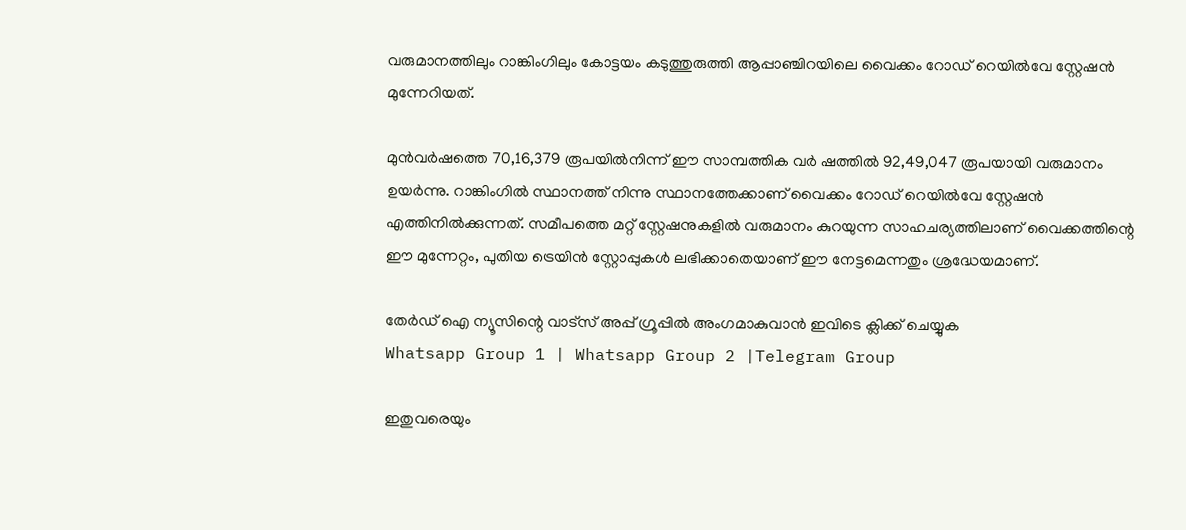വരുമാനത്തിലും റാങ്കിംഗിലും കോട്ടയം കടുത്തുരുത്തി ആപ്പാഞ്ചിറയിലെ വൈക്കം റോഡ് റെയില്‍വേ സ്റ്റേഷന്‍ മുന്നേറിയത്.

മുന്‍വര്‍ഷത്തെ 70,16,379 രൂപയില്‍നിന്ന് ഈ സാമ്പത്തിക വര്‍ ഷത്തിൽ 92,49,047 രൂപയായി വരുമാനം ഉയർന്നു. റാങ്കിംഗില്‍ സ്ഥാനത്ത് നിന്നു സ്ഥാനത്തേക്കാണ് വൈക്കം റോഡ് റെയില്‍വേ സ്റ്റേഷന്‍ എത്തിനിൽക്കുന്നത്. സമീപത്തെ മറ്റ് സ്റ്റേഷനുകളില്‍ വരുമാനം കുറയുന്ന സാഹചര്യത്തിലാണ് വൈക്കത്തിന്റെ ഈ മുന്നേറ്റം, പുതിയ ട്രെയിന്‍ സ്റ്റോപ്പുകള്‍ ലഭിക്കാതെയാണ് ഈ നേട്ടമെന്നതും ശ്രദ്ധേയമാണ്.

തേർഡ് ഐ ന്യൂസിന്റെ വാട്സ് അപ്പ് ഗ്രൂപ്പിൽ അംഗമാകുവാൻ ഇവിടെ ക്ലിക്ക് ചെയ്യുക
Whatsapp Group 1 | Whatsapp Group 2 |Telegram Group

ഇതുവരെയും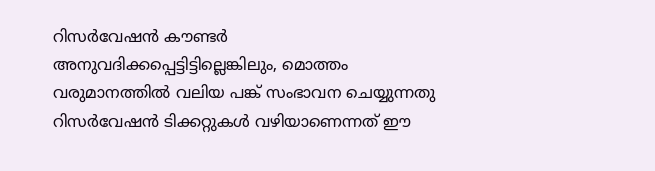റിസര്‍വേഷന്‍ കൗണ്ടര്‍ അനുവദിക്കപ്പെട്ടിട്ടില്ലെങ്കിലും, മൊത്തം വരുമാനത്തില്‍ വലിയ പങ്ക് സംഭാവന ചെയ്യുന്നതു റിസര്‍വേഷന്‍ ടിക്കറ്റുകള്‍ വഴിയാണെന്നത് ഈ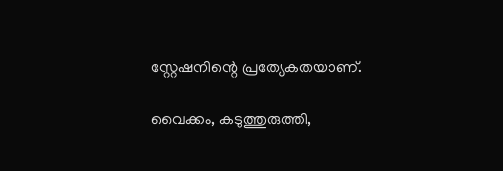സ്റ്റേഷനിന്റെ പ്രത്യേകതയാണ്.

വൈക്കം, കടുത്തുരുത്തി,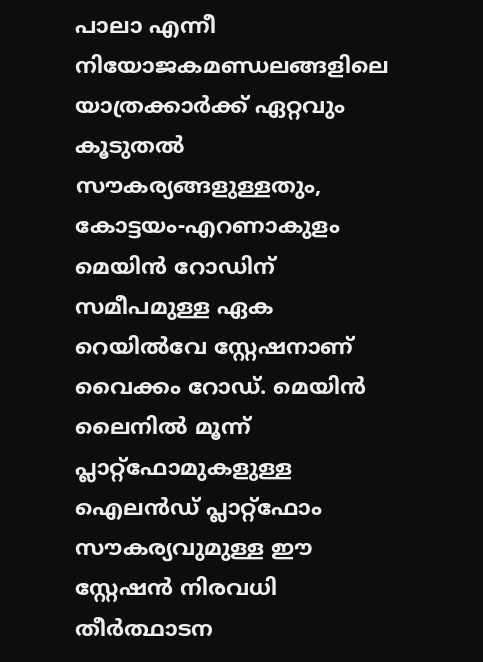പാലാ എന്നീ നിയോജകമണ്ഡലങ്ങളിലെ യാത്രക്കാര്‍ക്ക് ഏറ്റവും കൂടുതൽ സൗകര്യങ്ങളുള്ളതും, കോട്ടയം-എറണാകുളം മെയിൻ റോഡിന് സമീപമുള്ള ഏക റെയിൽവേ സ്റ്റേഷനാണ് വൈക്കം റോഡ്. മെയിൻ ലൈനിൽ മൂന്ന് പ്ലാറ്റ്‌ഫോമുകളുള്ള ഐലൻഡ് പ്ലാറ്റ്‌ഫോം സൗകര്യവുമുള്ള ഈ സ്റ്റേഷൻ നിരവധി തീർത്ഥാടന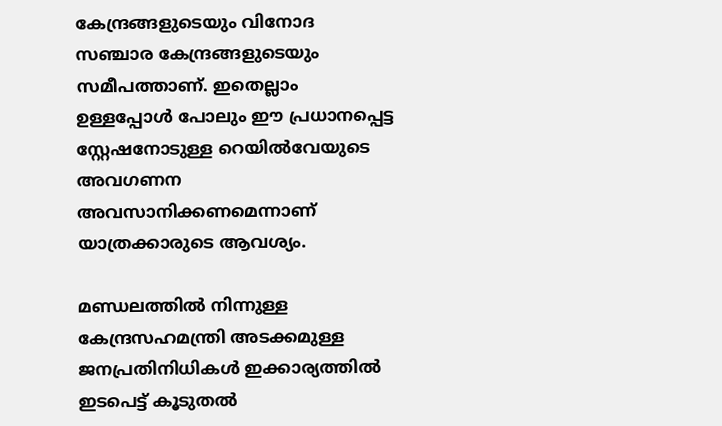കേന്ദ്രങ്ങളുടെയും വിനോദ സഞ്ചാര കേന്ദ്രങ്ങളുടെയും സമീപത്താണ്. ഇതെല്ലാം ഉള്ളപ്പോൾ പോലും ഈ പ്രധാനപ്പെട്ട സ്റ്റേഷനോടുള്ള റെയിൽവേയുടെ അവഗണന അവസാനിക്കണമെന്നാണ് യാത്രക്കാരുടെ ആവശ്യം.

മണ്ഡലത്തില്‍ നിന്നുള്ള കേന്ദ്രസഹമന്ത്രി അടക്കമുള്ള ജനപ്രതിനിധികള്‍ ഇക്കാര്യത്തില്‍ ഇടപെട്ട് കൂടുതല്‍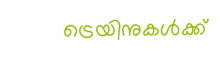ട്രെയിനുകള്‍ക്ക്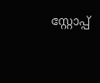സ്റ്റോപ്പ്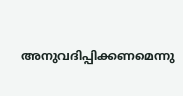അനുവദിപ്പിക്കണമെന്നു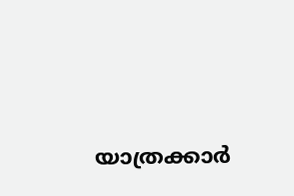യാത്രക്കാര്‍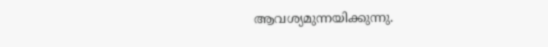ആവശ്യമുന്നയിക്കുന്നു.